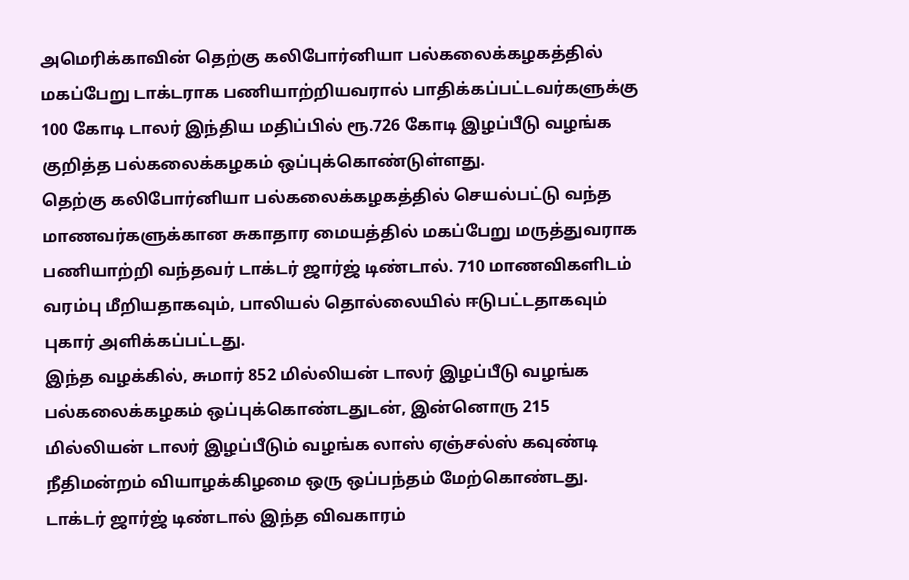அமெரிக்காவின் தெற்கு கலிபோர்னியா பல்கலைக்கழகத்தில் மகப்பேறு டாக்டராக பணியாற்றியவரால் பாதிக்கப்பட்டவர்களுக்கு 100 கோடி டாலர் இந்திய மதிப்பில் ரூ.726 கோடி இழப்பீடு வழங்க குறித்த பல்கலைக்கழகம் ஒப்புக்கொண்டுள்ளது.
தெற்கு கலிபோர்னியா பல்கலைக்கழகத்தில் செயல்பட்டு வந்த மாணவர்களுக்கான சுகாதார மையத்தில் மகப்பேறு மருத்துவராக பணியாற்றி வந்தவர் டாக்டர் ஜார்ஜ் டிண்டால். 710 மாணவிகளிடம் வரம்பு மீறியதாகவும், பாலியல் தொல்லையில் ஈடுபட்டதாகவும் புகார் அளிக்கப்பட்டது.
இந்த வழக்கில், சுமார் 852 மில்லியன் டாலர் இழப்பீடு வழங்க பல்கலைக்கழகம் ஒப்புக்கொண்டதுடன், இன்னொரு 215 மில்லியன் டாலர் இழப்பீடும் வழங்க லாஸ் ஏஞ்சல்ஸ் கவுண்டி நீதிமன்றம் வியாழக்கிழமை ஒரு ஒப்பந்தம் மேற்கொண்டது. டாக்டர் ஜார்ஜ் டிண்டால் இந்த விவகாரம்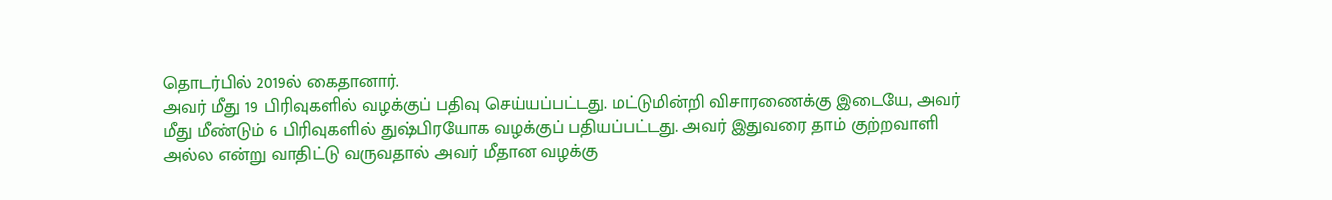தொடர்பில் 2019ல் கைதானார்.
அவர் மீது 19 பிரிவுகளில் வழக்குப் பதிவு செய்யப்பட்டது. மட்டுமின்றி விசாரணைக்கு இடையே, அவர் மீது மீண்டும் 6 பிரிவுகளில் துஷ்பிரயோக வழக்குப் பதியப்பட்டது. அவர் இதுவரை தாம் குற்றவாளி அல்ல என்று வாதிட்டு வருவதால் அவர் மீதான வழக்கு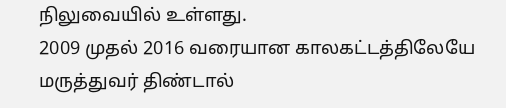நிலுவையில் உள்ளது.
2009 முதல் 2016 வரையான காலகட்டத்திலேயே மருத்துவர் திண்டால்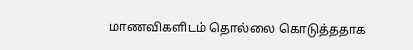மாணவிகளிடம் தொல்லை கொடுத்ததாக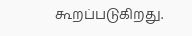கூறப்படுகிறது.